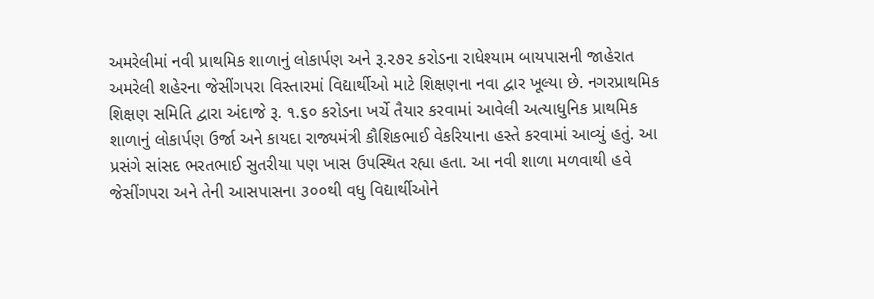અમરેલીમાં નવી પ્રાથમિક શાળાનું લોકાર્પણ અને રૂ.૨૭૨ કરોડના રાધેશ્યામ બાયપાસની જાહેરાત
અમરેલી શહેરના જેસીંગપરા વિસ્તારમાં વિદ્યાર્થીઓ માટે શિક્ષણના નવા દ્વાર ખૂલ્યા છે. નગરપ્રાથમિક શિક્ષણ સમિતિ દ્વારા અંદાજે રૂ. ૧.૬૦ કરોડના ખર્ચે તૈયાર કરવામાં આવેલી અત્યાધુનિક પ્રાથમિક શાળાનું લોકાર્પણ ઉર્જા અને કાયદા રાજ્યમંત્રી કૌશિકભાઈ વેકરિયાના હસ્તે કરવામાં આવ્યું હતું. આ પ્રસંગે સાંસદ ભરતભાઈ સુતરીયા પણ ખાસ ઉપસ્થિત રહ્યા હતા. આ નવી શાળા મળવાથી હવે જેસીંગપરા અને તેની આસપાસના ૩૦૦થી વધુ વિદ્યાર્થીઓને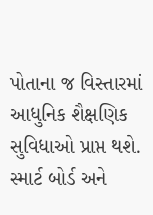પોતાના જ વિસ્તારમાં આધુનિક શૈક્ષણિક સુવિધાઓ પ્રાપ્ત થશે.
સ્માર્ટ બોર્ડ અને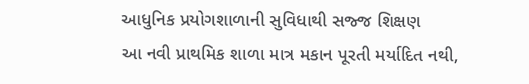આધુનિક પ્રયોગશાળાની સુવિધાથી સજ્જ શિક્ષણ
આ નવી પ્રાથમિક શાળા માત્ર મકાન પૂરતી મર્યાદિત નથી,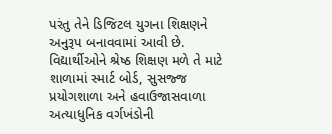પરંતુ તેને ડિજિટલ યુગના શિક્ષણને અનુરૂપ બનાવવામાં આવી છે. વિદ્યાર્થીઓને શ્રેષ્ઠ શિક્ષણ મળે તે માટે શાળામાં સ્માર્ટ બોર્ડ, સુસજ્જ પ્રયોગશાળા અને હવાઉજાસવાળા અત્યાધુનિક વર્ગખંડોની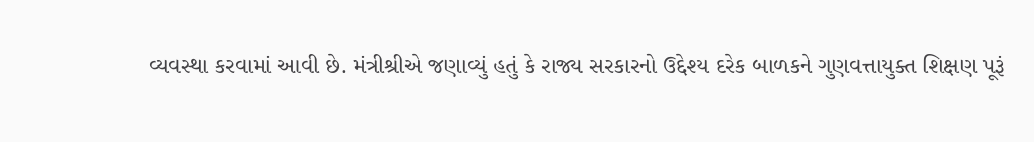વ્યવસ્થા કરવામાં આવી છે. મંત્રીશ્રીએ જણાવ્યું હતું કે રાજ્ય સરકારનો ઉદ્દેશ્ય દરેક બાળકને ગુણવત્તાયુક્ત શિક્ષણ પૂરૂં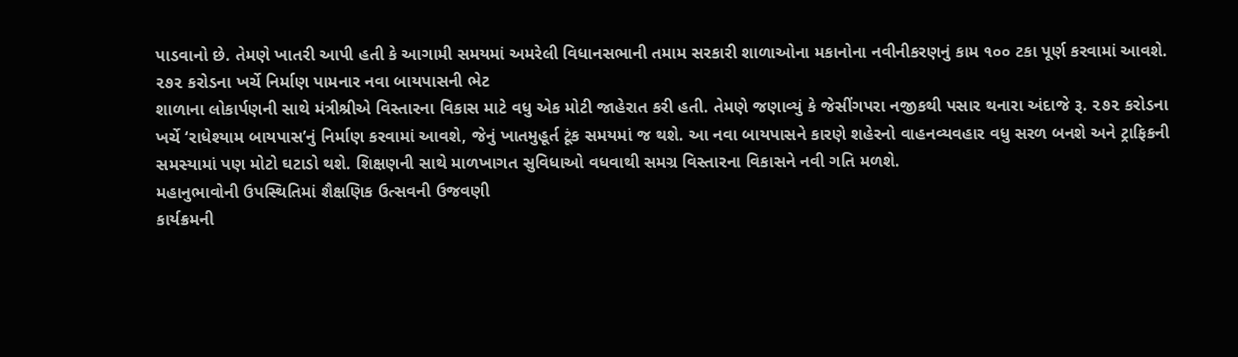પાડવાનો છે. તેમણે ખાતરી આપી હતી કે આગામી સમયમાં અમરેલી વિધાનસભાની તમામ સરકારી શાળાઓના મકાનોના નવીનીકરણનું કામ ૧૦૦ ટકા પૂર્ણ કરવામાં આવશે.
૨૭૨ કરોડના ખર્ચે નિર્માણ પામનાર નવા બાયપાસની ભેટ
શાળાના લોકાર્પણની સાથે મંત્રીશ્રીએ વિસ્તારના વિકાસ માટે વધુ એક મોટી જાહેરાત કરી હતી. તેમણે જણાવ્યું કે જેસીંગપરા નજીકથી પસાર થનારા અંદાજે રૂ. ૨૭૨ કરોડના ખર્ચે ‘રાધેશ્યામ બાયપાસ’નું નિર્માણ કરવામાં આવશે, જેનું ખાતમુહૂર્ત ટૂંક સમયમાં જ થશે. આ નવા બાયપાસને કારણે શહેરનો વાહનવ્યવહાર વધુ સરળ બનશે અને ટ્રાફિકની સમસ્યામાં પણ મોટો ઘટાડો થશે. શિક્ષણની સાથે માળખાગત સુવિધાઓ વધવાથી સમગ્ર વિસ્તારના વિકાસને નવી ગતિ મળશે.
મહાનુભાવોની ઉપસ્થિતિમાં શૈક્ષણિક ઉત્સવની ઉજવણી
કાર્યક્રમની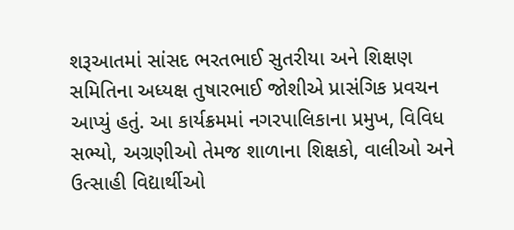શરૂઆતમાં સાંસદ ભરતભાઈ સુતરીયા અને શિક્ષણ સમિતિના અધ્યક્ષ તુષારભાઈ જોશીએ પ્રાસંગિક પ્રવચન આપ્યું હતું. આ કાર્યક્રમમાં નગરપાલિકાના પ્રમુખ, વિવિધ સભ્યો, અગ્રણીઓ તેમજ શાળાના શિક્ષકો, વાલીઓ અને ઉત્સાહી વિદ્યાર્થીઓ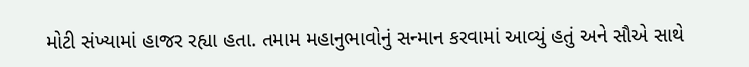મોટી સંખ્યામાં હાજર રહ્યા હતા. તમામ મહાનુભાવોનું સન્માન કરવામાં આવ્યું હતું અને સૌએ સાથે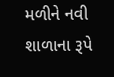મળીને નવી શાળાના રૂપે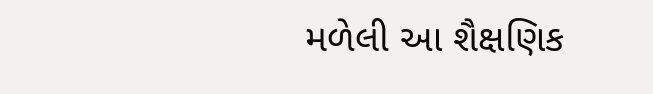મળેલી આ શૈક્ષણિક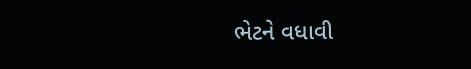ભેટને વધાવી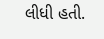લીધી હતી.